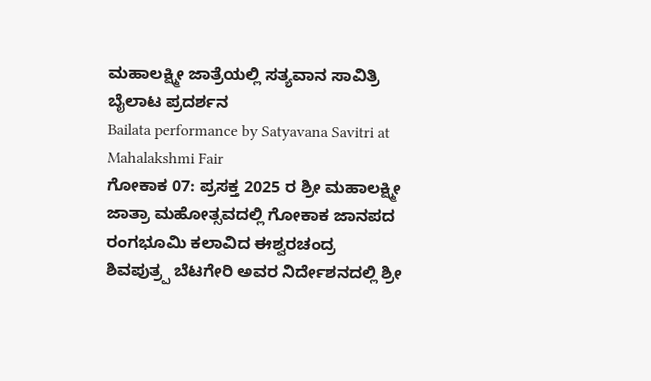ಮಹಾಲಕ್ಷ್ಮೀ ಜಾತ್ರೆಯಲ್ಲಿ ಸತ್ಯವಾನ ಸಾವಿತ್ರಿ ಬೈಲಾಟ ಪ್ರದರ್ಶನ
Bailata performance by Satyavana Savitri at Mahalakshmi Fair
ಗೋಕಾಕ 07: ಪ್ರಸಕ್ತ 2025 ರ ಶ್ರೀ ಮಹಾಲಕ್ಷ್ಮೀ ಜಾತ್ರಾ ಮಹೋತ್ಸವದಲ್ಲಿ ಗೋಕಾಕ ಜಾನಪದ ರಂಗಭೂಮಿ ಕಲಾವಿದ ಈಶ್ವರಚಂದ್ರ ಶಿವಪುತ್ರ್ಪ ಬೆಟಗೇರಿ ಅವರ ನಿರ್ದೇಶನದಲ್ಲಿ ಶ್ರೀ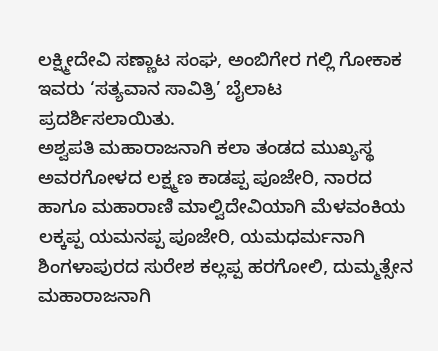ಲಕ್ಷ್ಮೀದೇವಿ ಸಣ್ಣಾಟ ಸಂಘ, ಅಂಬಿಗೇರ ಗಲ್ಲಿ ಗೋಕಾಕ ಇವರು ‘ಸತ್ಯವಾನ ಸಾವಿತ್ರಿ’ ಬೈಲಾಟ ಪ್ರದರ್ಶಿಸಲಾಯಿತು.
ಅಶ್ವಪತಿ ಮಹಾರಾಜನಾಗಿ ಕಲಾ ತಂಡದ ಮುಖ್ಯಸ್ಥ ಅವರಗೋಳದ ಲಕ್ಷ್ಮಣ ಕಾಡಪ್ಪ ಪೂಜೇರಿ, ನಾರದ ಹಾಗೂ ಮಹಾರಾಣಿ ಮಾಲ್ವಿದೇವಿಯಾಗಿ ಮೆಳವಂಕಿಯ ಲಕ್ಕಪ್ಪ ಯಮನಪ್ಪ ಪೂಜೇರಿ, ಯಮಧರ್ಮನಾಗಿ ಶಿಂಗಳಾಪುರದ ಸುರೇಶ ಕಲ್ಲಪ್ಪ ಹರಗೋಲಿ, ದುಮ್ಮತ್ಸೇನ ಮಹಾರಾಜನಾಗಿ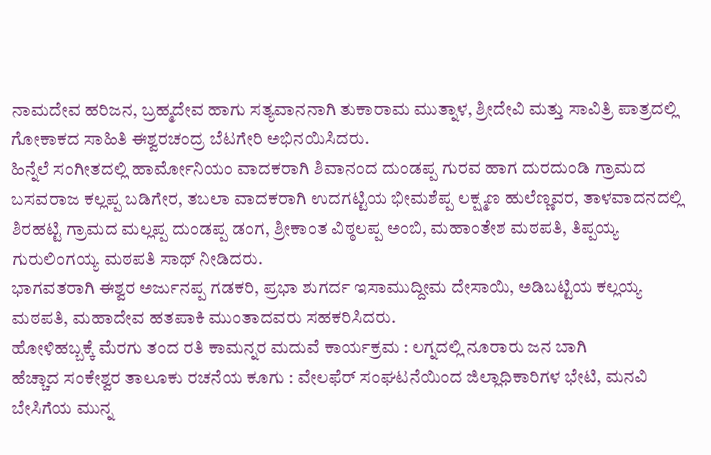ನಾಮದೇವ ಹರಿಜನ, ಬ್ರಹ್ಮದೇವ ಹಾಗು ಸತ್ಯವಾನನಾಗಿ ತುಕಾರಾಮ ಮುತ್ನಾಳ, ಶ್ರೀದೇವಿ ಮತ್ತು ಸಾವಿತ್ರಿ ಪಾತ್ರದಲ್ಲಿ ಗೋಕಾಕದ ಸಾಹಿತಿ ಈಶ್ವರಚಂದ್ರ ಬೆಟಗೇರಿ ಅಭಿನಯಿಸಿದರು.
ಹಿನ್ನೆಲೆ ಸಂಗೀತದಲ್ಲಿ ಹಾರ್ಮೋನಿಯಂ ವಾದಕರಾಗಿ ಶಿವಾನಂದ ದುಂಡಪ್ಪ ಗುರವ ಹಾಗ ದುರದುಂಡಿ ಗ್ರಾಮದ ಬಸವರಾಜ ಕಲ್ಲಪ್ಪ ಬಡಿಗೇರ, ತಬಲಾ ವಾದಕರಾಗಿ ಉದಗಟ್ಟಿಯ ಭೀಮಶೆಪ್ಪ ಲಕ್ಷ್ಮಣ ಹುಲೆಣ್ಣವರ, ತಾಳವಾದನದಲ್ಲಿ ಶಿರಹಟ್ಟಿ ಗ್ರಾಮದ ಮಲ್ಲಪ್ಪ ದುಂಡಪ್ಪ ಡಂಗ, ಶ್ರೀಕಾಂತ ವಿಠ್ಠಲಪ್ಪ ಅಂಬಿ, ಮಹಾಂತೇಶ ಮಠಪತಿ, ತಿಪ್ಪಯ್ಯ ಗುರುಲಿಂಗಯ್ಯ ಮಠಪತಿ ಸಾಥ್ ನೀಡಿದರು.
ಭಾಗವತರಾಗಿ ಈಶ್ವರ ಅರ್ಜುನಪ್ಪ ಗಡಕರಿ, ಪ್ರಭಾ ಶುಗರ್ದ ಇಸಾಮುದ್ದೀಮ ದೇಸಾಯಿ, ಅಡಿಬಟ್ಟಿಯ ಕಲ್ಲಯ್ಯ ಮಠಪತಿ, ಮಹಾದೇವ ಹತಪಾಕಿ ಮುಂತಾದವರು ಸಹಕರಿಸಿದರು.
ಹೋಳಿಹಬ್ಬಕ್ಕೆ ಮೆರಗು ತಂದ ರತಿ ಕಾಮನ್ನರ ಮದುವೆ ಕಾರ್ಯಕ್ರಮ : ಲಗ್ನದಲ್ಲಿ ನೂರಾರು ಜನ ಬಾಗಿ
ಹೆಚ್ಚಾದ ಸಂಕೇಶ್ವರ ತಾಲೂಕು ರಚನೆಯ ಕೂಗು : ವೇಲಫೆರ್ ಸಂಘಟನೆಯಿಂದ ಜಿಲ್ಲಾಧಿಕಾರಿಗಳ ಭೇಟಿ, ಮನವಿ
ಬೇಸಿಗೆಯ ಮುನ್ನ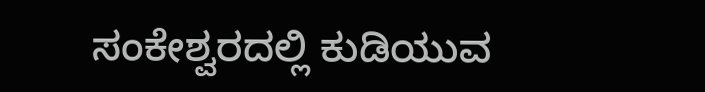ಸಂಕೇಶ್ವರದಲ್ಲಿ ಕುಡಿಯುವ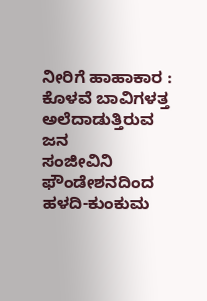ನೀರಿಗೆ ಹಾಹಾಕಾರ : ಕೊಳವೆ ಬಾವಿಗಳತ್ತ ಅಲೆದಾಡುತ್ತಿರುವ ಜನ
ಸಂಜೀವಿನಿ ಫೌಂಡೇಶನದಿಂದ ಹಳದಿ-ಕುಂಕುಮ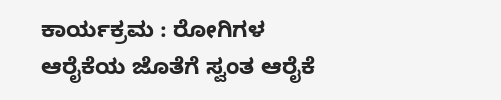ಕಾರ್ಯಕ್ರಮ : ರೋಗಿಗಳ ಆರೈಕೆಯ ಜೊತೆಗೆ ಸ್ವಂತ ಆರೈಕೆ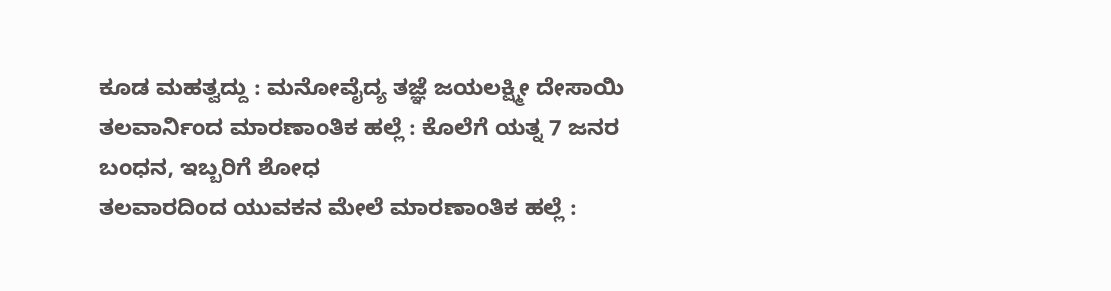ಕೂಡ ಮಹತ್ವದ್ದು : ಮನೋವೈದ್ಯ ತಜ್ಞೆ ಜಯಲಕ್ಷ್ಮೀ ದೇಸಾಯಿ
ತಲವಾರ್ನಿಂದ ಮಾರಣಾಂತಿಕ ಹಲ್ಲೆ : ಕೊಲೆಗೆ ಯತ್ನ 7 ಜನರ ಬಂಧನ, ಇಬ್ಬರಿಗೆ ಶೋಧ
ತಲವಾರದಿಂದ ಯುವಕನ ಮೇಲೆ ಮಾರಣಾಂತಿಕ ಹಲ್ಲೆ :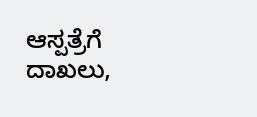ಆಸ್ಪತ್ರೆಗೆ ದಾಖಲು,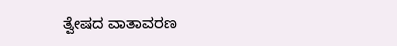ತ್ವೇಷದ ವಾತಾವರಣ